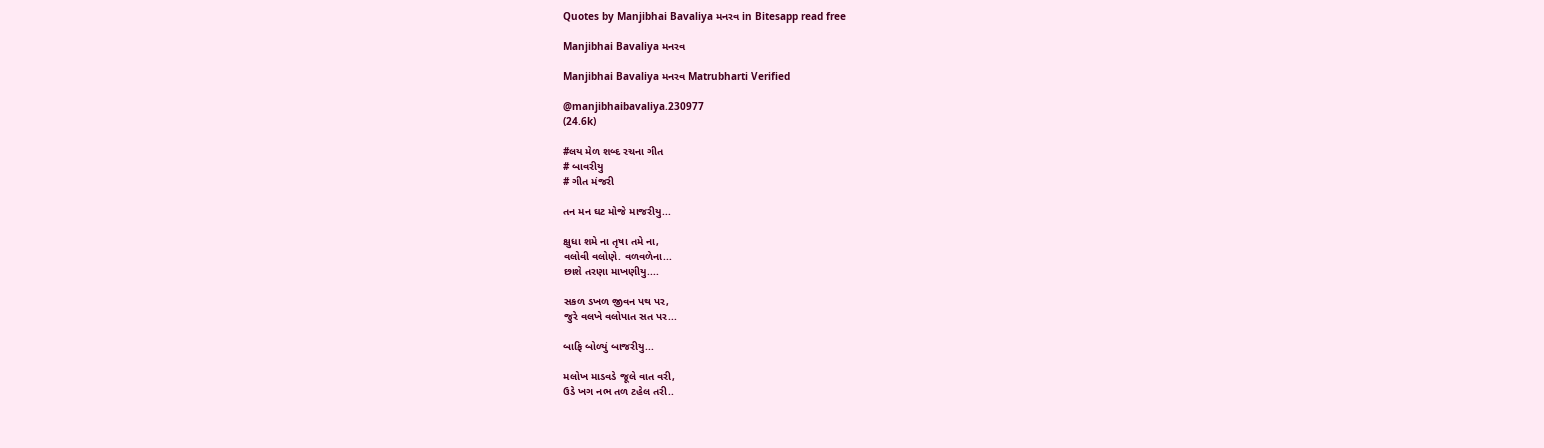Quotes by Manjibhai Bavaliya મનરવ in Bitesapp read free

Manjibhai Bavaliya મનરવ

Manjibhai Bavaliya મનરવ Matrubharti Verified

@manjibhaibavaliya.230977
(24.6k)

#લય મેળ શબ્દ રચના ગીત
# બાવરીયુ
# ગીત મંજરી

તન મન ઘટ મોજે માજરીયુ...

ક્ષુધા શમે ના તૃષા તમે ના,
વલોવી વલોણે. વળવળેના...
છાશે તરણા માખણીયુ....

સકળ ડખળ જીવન પથ પર,
જુરે વલખે વલોપાત સત પર...

બાફિ બોળ્યું બાજરીયુ...

મલોખ માડવડે જૂલે વાત વરી,
ઉડે ખગ નભ તળ ટહેલ તરી..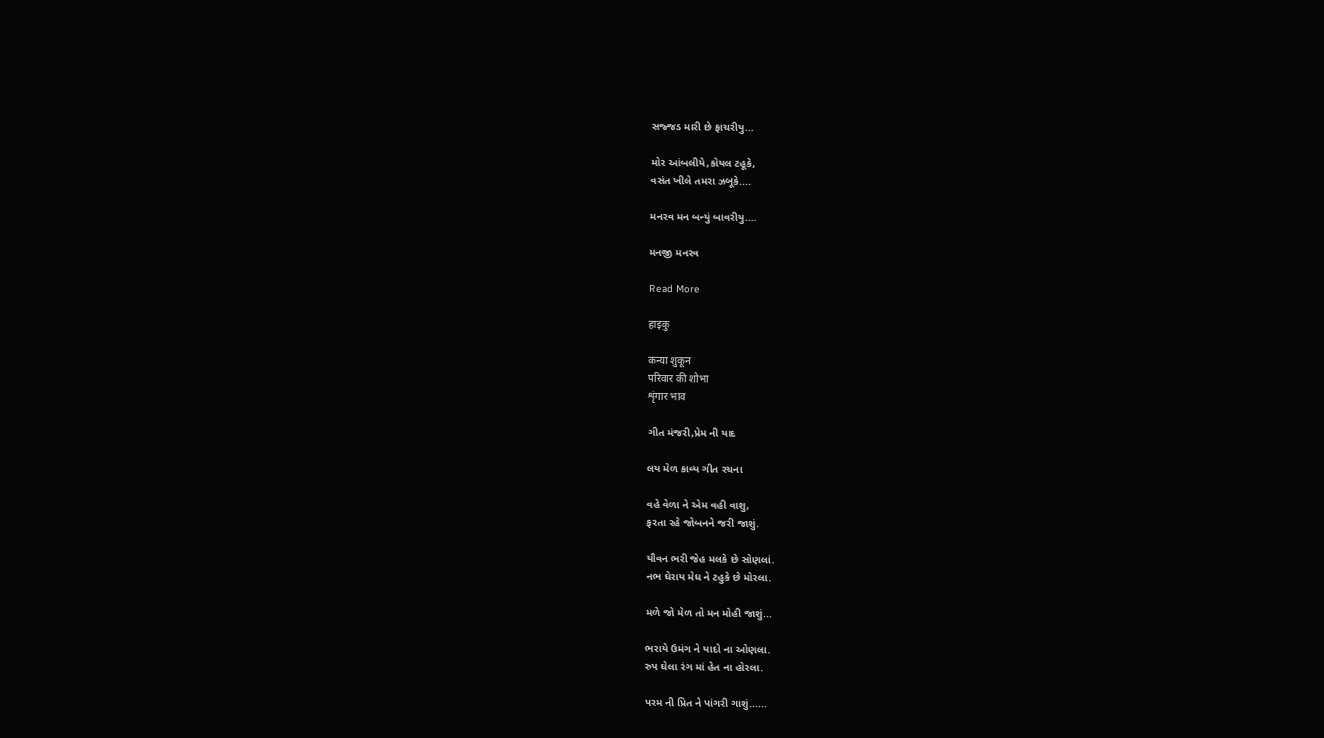સજ્જડ મારી છે ફાચરીયુ...

મોર આંબલીયે,કોયલ ટહૂકે,
વસંત ખીલે તમરા ઝબૂકે....

મનરવ મન બન્યું બાવરીયુ....

મનજી મનરવ

Read More

हाइकु

कन्या शुकून
परिवार की शोभा
शृंगार भाव

ગીત મંજરી,પ્રેમ ની યાદ

લય મેળ કાવ્ય ગીત રચના

વહે વેળા ને એમ વહી વાશુ,
ફરતા રહે જોબનને જરી જાશું.

યૌવન ભરી જેહ મલકે છે સોણલાં.
નભ ઘેરાય મેઘ ને ટહુકે છે મોરલા.

મળે જો મેળ તો મન મોહી જાશું...

ભરાયે ઉમંગ ને યાદો ના ઓણલા.
રુપ ઘેલા રંગ માં હેત ના હોરલા.

પરમ ની પ્રિત ને પાંગરી ગાશું......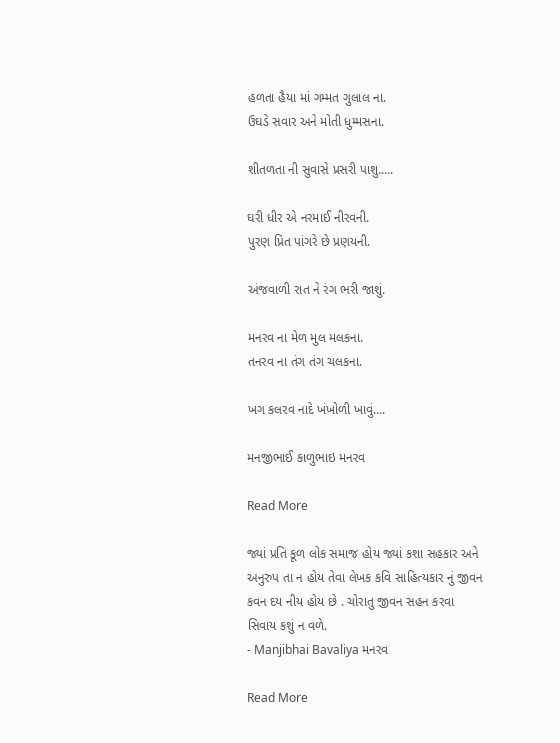હળતા હૈયા માં ગમ્મત ગુલાલ ના.
ઉઘડે સવાર અને મોતી ધુમ્મસના.

શીતળતા ની સુવાસે પ્રસરી પાશુ.....

ઘરી ધીર એ નરમાઈ નીરવની.
પુરણ પ્રિત પાંગરે છે પ્રણયની.

અંજવાળી રાત ને રંગ ભરી જાશું.

મનરવ ના મેળ મુલ મલકના.
તનરવ ના તંગ તંગ ચલકના.

ખગ કલરવ નાદે ખંખોળી ખાવું....

મનજીભાઈ કાળુભાઇ મનરવ

Read More

જ્યાં પ્રતિ કૂળ લોક સમાજ હોય જ્યાં કશા સહકાર અને અનુરુપ તા ન હોય તેવા લેખક કવિ સાહિત્યકાર નું જીવન કવન દય નીય હોય છે . ચોરાતુ જીવન સહન કરવા સિવાય કશું ન વળે.
- Manjibhai Bavaliya મનરવ

Read More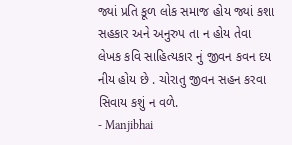જ્યાં પ્રતિ કૂળ લોક સમાજ હોય જ્યાં કશા સહકાર અને અનુરુપ તા ન હોય તેવા લેખક કવિ સાહિત્યકાર નું જીવન કવન દય નીય હોય છે . ચોરાતુ જીવન સહન કરવા સિવાય કશું ન વળે.
- Manjibhai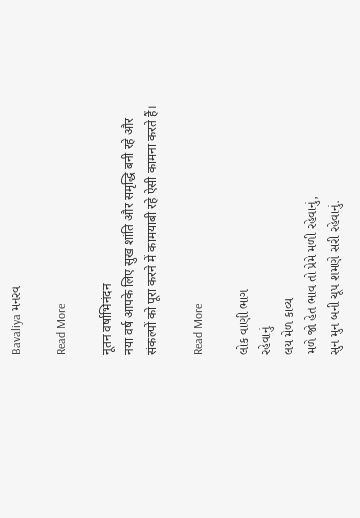Bavaliya મનરવ

Read More

नूतन वर्षाभिनंदन
नया वर्ष आपके लिए सुख शांति और समृद्धि बनी रहे और संकल्पों को पूरा करने में कामयाबी रहे ऐसी कामना करते हैं।

Read More

લોક વાણી ભાગ
રહેવાનું
લય મેળ કાવ્ય
મળે જો હેત ભાવ તો પ્રેમે મળી રહેવાનું,
સુન મુન બની ચૂપ શમણે સરી રહેવાનું.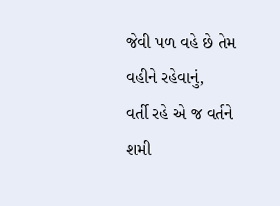જેવી પળ વહે છે તેમ વહીને રહેવાનું,
વર્તી રહે એ જ વર્તને શમી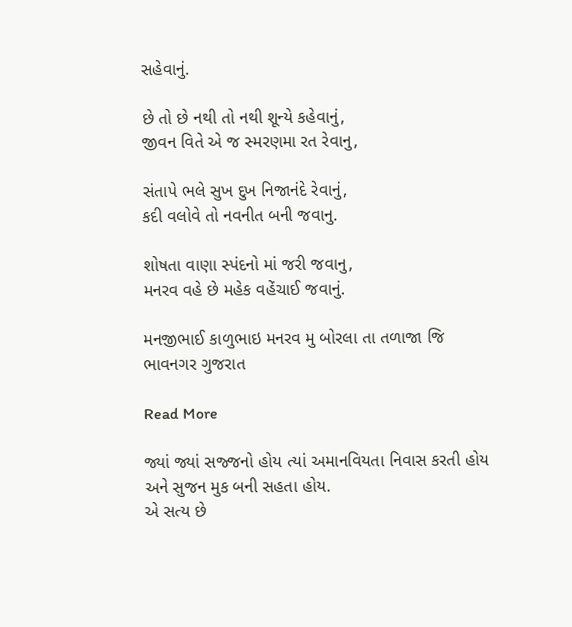સહેવાનું.

છે તો છે નથી તો નથી શૂન્યે કહેવાનું,
જીવન વિતે એ જ સ્મરણમા રત રેવાનુ,

સંતાપે ભલે સુખ દુખ નિજાનંદે રેવાનું,
કદી વલોવે તો નવનીત બની જવાનુ.

શોષતા વાણા સ્પંદનો માં જરી જવાનુ,
મનરવ વહે છે મહેક વહેંચાઈ જવાનું.

મનજીભાઈ કાળુભાઇ મનરવ મુ બોરલા તા તળાજા જિ ભાવનગર ગુજરાત

Read More

જ્યાં જ્યાં સજ્જનો હોય ત્યાં અમાનવિયતા નિવાસ કરતી હોય અને સુજન મુક બની સહતા હોય.
એ સત્ય છે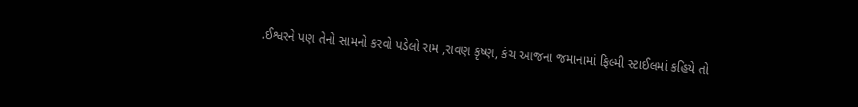.ઈશ્વરને પણ તેનો સામનો કરવો પડેલો રામ ,રાવણ કૃષ્ણ, કંચ આજના જમાનામાં ફિલ્મી સ્ટાઈલમાં કહિયે તો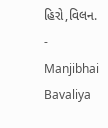હિરો,વિલન.
- Manjibhai Bavaliya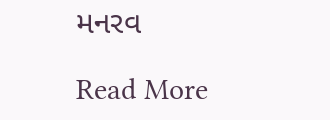મનરવ

Read More